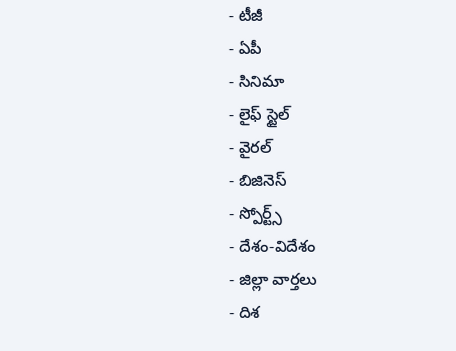- టీజీ
- ఏపీ
- సినిమా
- లైఫ్ స్టైల్
- వైరల్
- బిజినెస్
- స్పోర్ట్స్
- దేశం-విదేశం
- జిల్లా వార్తలు
- దిశ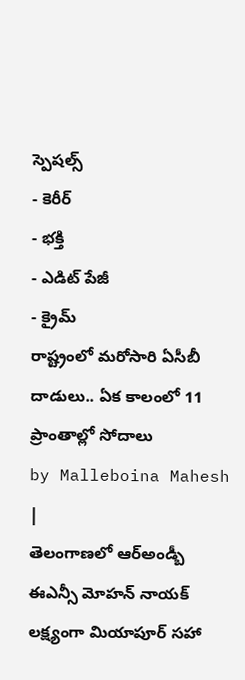స్పెషల్స్
- కెరీర్
- భక్తి
- ఎడిట్ పేజీ
- క్రైమ్
రాష్ట్రంలో మరోసారి ఏసీబీ దాడులు.. ఏక కాలంలో 11 ప్రాంతాల్లో సోదాలు
by Malleboina Mahesh |
తెలంగాణలో ఆర్అండ్బీ ఈఎన్సీ మోహన్ నాయక్ లక్ష్యంగా మియాపూర్ సహా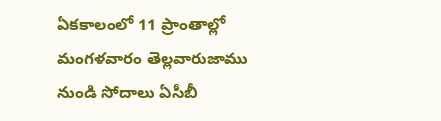ఏకకాలంలో 11 ప్రాంతాల్లో మంగళవారం తెల్లవారుజాము నుండి సోదాలు ఏసీబీ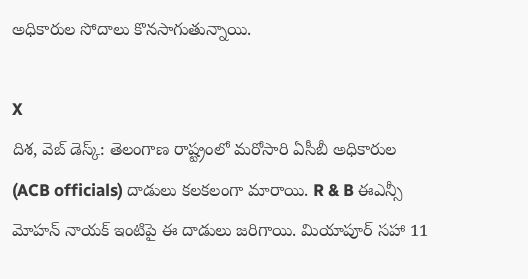అధికారుల సోదాలు కొనసాగుతున్నాయి.

X
దిశ, వెబ్ డెస్క్: తెలంగాణ రాష్ట్రంలో మరోసారి ఏసీబీ అధికారుల (ACB officials) దాడులు కలకలంగా మారాయి. R & B ఈఎన్సీ మోహన్ నాయక్ ఇంటిపై ఈ దాడులు జరిగాయి. మియాపూర్ సహా 11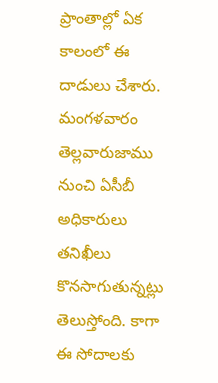ప్రాంతాల్లో ఏక కాలంలో ఈ దాడులు చేశారు. మంగళవారం తెల్లవారుజాము నుంచి ఏసీబీ అధికారులు తనిఖీలు కొనసాగుతున్నట్లు తెలుస్తోంది. కాగా ఈ సోదాలకు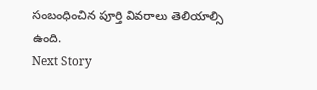సంబంధించిన పూర్తి వివరాలు తెలియాల్సి ఉంది.
Next Story